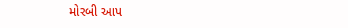મોરબી આપ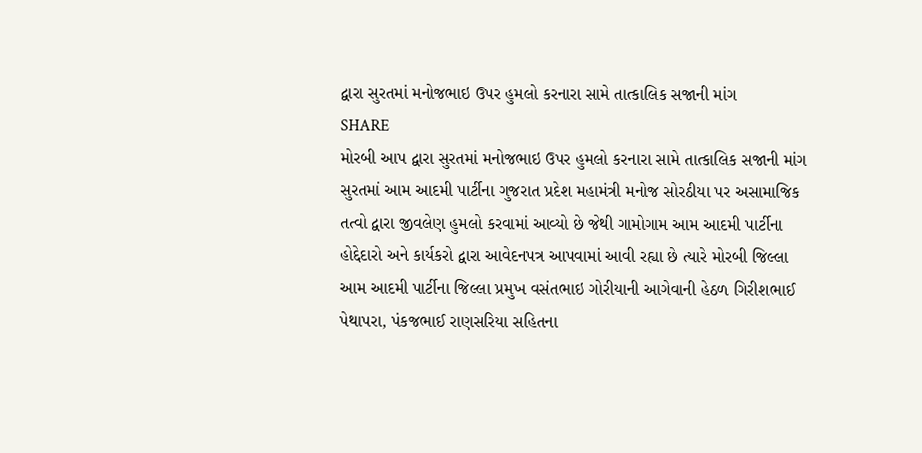દ્વારા સુરતમાં મનોજભાઇ ઉપર હુમલો કરનારા સામે તાત્કાલિક સજાની માંગ
SHARE
મોરબી આપ દ્વારા સુરતમાં મનોજભાઇ ઉપર હુમલો કરનારા સામે તાત્કાલિક સજાની માંગ
સુરતમાં આમ આદમી પાર્ટીના ગુજરાત પ્રદેશ મહામંત્રી મનોજ સોરઠીયા પર અસામાજિક તત્વો દ્વારા જીવલેણ હુમલો કરવામાં આવ્યો છે જેથી ગામોગામ આમ આદમી પાર્ટીના હોદ્દેદારો અને કાર્યકરો દ્વારા આવેદનપત્ર આપવામાં આવી રહ્યા છે ત્યારે મોરબી જિલ્લા આમ આદમી પાર્ટીના જિલ્લા પ્રમુખ વસંતભાઇ ગોરીયાની આગેવાની હેઠળ ગિરીશભાઈ પેથાપરા, પંકજભાઈ રાણસરિયા સહિતના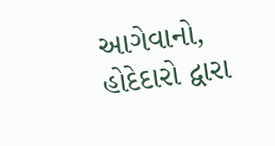આગેવાનો, હોદેદારો દ્વારા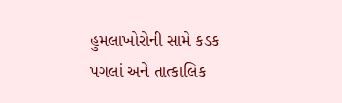હુમલાખોરોની સામે કડક પગલાં અને તાત્કાલિક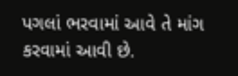પગલાં ભરવામાં આવે તે માંગ કરવામાં આવી છે.